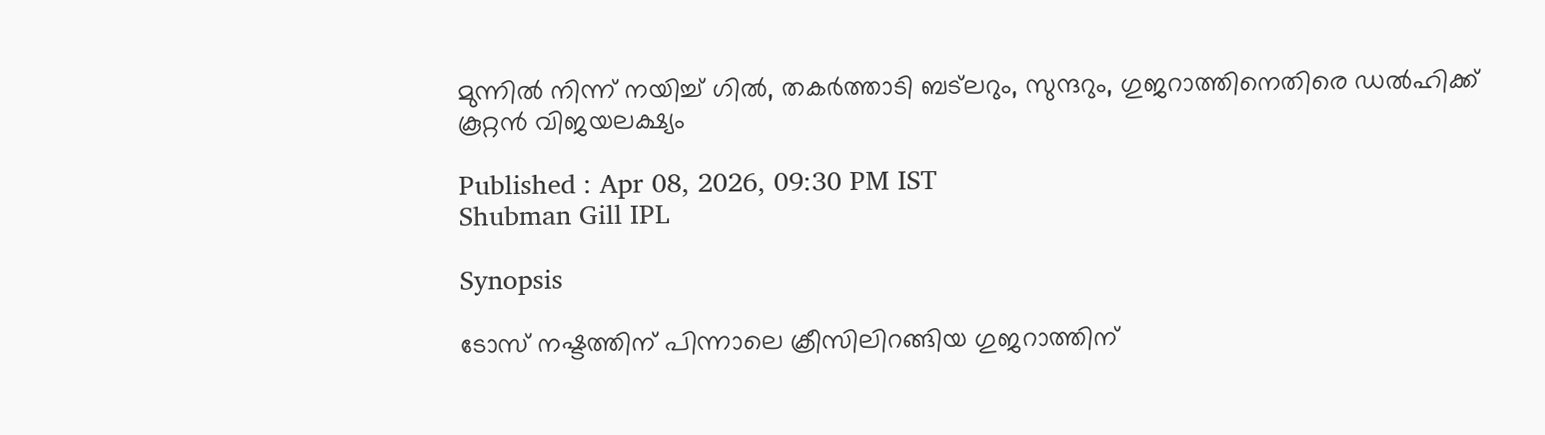മുന്നില്‍ നിന്ന് നയിച്ച് ഗില്‍, തകർത്താടി ബട്‌ലറും, സുന്ദറും, ഗുജറാത്തിനെതിരെ ഡല്‍ഹിക്ക് കൂറ്റൻ വിജയലക്ഷ്യം

Published : Apr 08, 2026, 09:30 PM IST
Shubman Gill IPL

Synopsis

ടോസ് നഷ്ടത്തിന് പിന്നാലെ ക്രീസിലിറങ്ങിയ ഗുജറാത്തിന്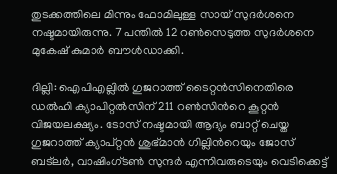തുടക്കത്തിലെ മിന്നും ഫോമിലുള്ള സായ് സുദര്‍ശനെ നഷ്ടമായിരുന്നു. 7 പന്തില്‍ 12 റണ്‍സെടുത്ത സുദര്‍ശനെ മുകേഷ് കുമാര്‍ ബൗള്‍ഡാക്കി.

ദില്ലി: ഐപിഎല്ലില്‍ ഗുജറാത്ത് ടൈറ്റന്‍സിനെതിരെ ഡല്‍ഹി ക്യാപിറ്റല്‍സിന് 211 റണ്‍സിന്‍റെ കൂറ്റന്‍ വിജയലക്ഷ്യം. ടോസ് നഷ്ടമായി ആദ്യം ബാറ്റ് ചെയ്ത ഗുജറാത്ത് ക്യാപ്റ്റൻ ശുഭ്മാന്‍ ഗില്ലിന്‍റെയും ജോസ് ബട്‌ലര്‍, വാഷിംഗ്‌ടണ്‍ സുന്ദര്‍ എന്നിവരുടെയും വെടിക്കെട്ട്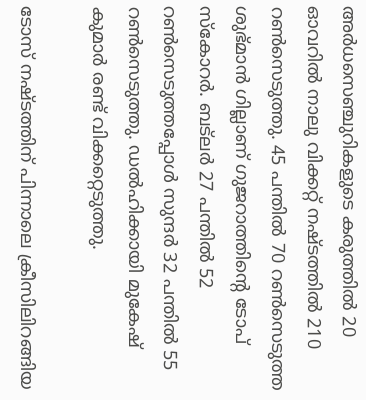അര്‍ധസെഞ്ചുറികളുടെ കരുത്തില്‍ 20 ഓവറില്‍ നാലു വിക്കറ്റ് നഷ്ടത്തില്‍ 210 റണ്‍സെടുത്തു. 45 പന്തില്‍ 70 റണ്‍സെടുത്ത ശുഭ്മാന്‍ ഗില്ലാണ് ഗുജറാത്തിന്‍റെ ടോപ് സ്കോറര്‍. ബട്‌ല‌ർ 27 പന്തില്‍ 52 റണ്‍സെടുത്തപ്പോള്‍ സുന്ദര്‍ 32 പന്തില്‍ 55 റണ്‍സെടുത്തു. ഡല്‍ഹിക്കായി മുകേഷ് കുമാര്‍ രണ്ട് വിക്കറ്റെടുത്തു.

ടോസ് നഷ്ടത്തിന് പിന്നാലെ ക്രീസിലിറങ്ങിയ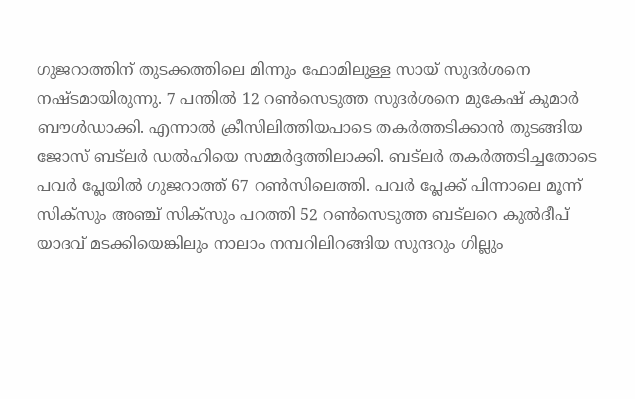ഗുജറാത്തിന് തുടക്കത്തിലെ മിന്നും ഫോമിലുള്ള സായ് സുദര്‍ശനെ നഷ്ടമായിരുന്നു. 7 പന്തില്‍ 12 റണ്‍സെടുത്ത സുദര്‍ശനെ മുകേഷ് കുമാര്‍ ബൗള്‍ഡാക്കി. എന്നാല്‍ ക്രീസിലിത്തിയപാടെ തകര്‍ത്തടിക്കാന്‍ തുടങ്ങിയ ജോസ് ‌ബട്‌ലര്‍ ഡല്‍ഹിയെ സമ്മര്‍ദ്ദത്തിലാക്കി. ബട്‌ലര്‍ തകര്‍ത്തടിച്ചതോടെ പവര്‍ പ്ലേയില്‍ ഗുജറാത്ത് 67 റണ്‍സിലെത്തി. പവര്‍ പ്ലേക്ക് പിന്നാലെ മൂന്ന് സിക്സും അഞ്ച് സിക്സും പറത്തി 52 റണ്‍സെടുത്ത ബട്‌ലറെ കുല്‍ദീപ് യാദവ് മടക്കിയെങ്കിലും നാലാം നമ്പറിലിറങ്ങിയ സുന്ദറും ഗില്ലും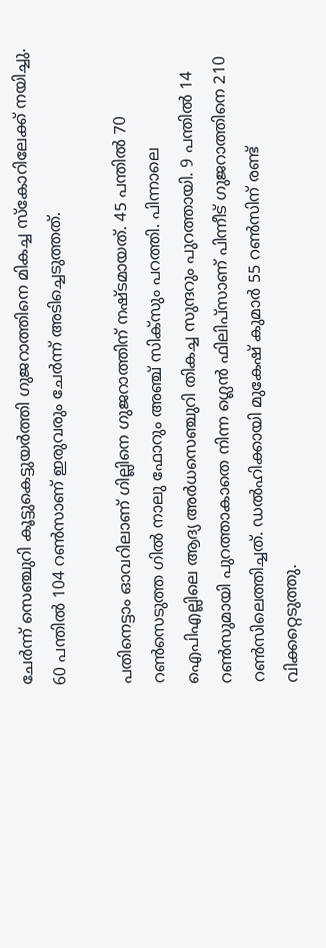ചേര്‍ന്ന് സെഞ്ചുറി കൂട്ടുകെട്ടുയര്‍ത്തി ഗുജറാത്തിനെ മികച്ച സ്കോറിലേക്ക് നയിച്ചു. 60 പന്തില്‍ 104 റണ്‍സാണ് ഇരുവരും ചേര്‍ന്ന് അടിച്ചെടുത്തത്.

പതിനെട്ടാം ഓവറിലാണ് ഗില്ലിനെ ഗുജറാത്തിന് നഷ്ടമായത്. 45 പന്തില്‍ 70 റണ്‍സെടുത്ത ഗില്‍ നാലു ഫോറും അഞ്ച് സിക്സും പറത്തി. പിന്നാലെ ഐപിഎല്ലിലെ ആദ്യ അര്‍ധസെഞ്ചുറി തികച്ച സുന്ദറും പുറത്തായി. 9 പന്തില്‍ 14 റണ്‍സുമായി പുറത്താകാതെ നിന്ന ഗ്ലെന്‍ ഫിലിപ്സാണ് പിന്നീട് ഗുജറാത്തിനെ 210 റണ്‍സിലെത്തിച്ചത്. ഡല്‍ഹിക്കായി മുകേഷ് കുമാര്‍ 55 റണ്‍സിന് രണ്ട് വിക്കറ്റെടുത്തു.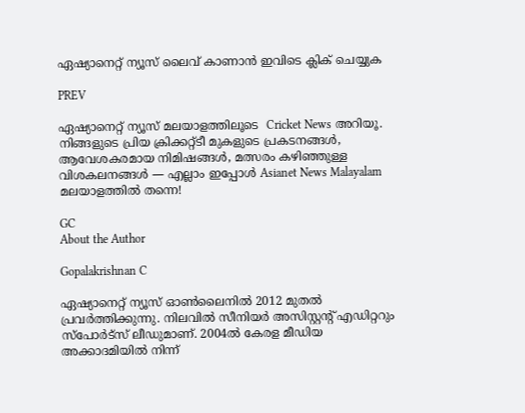ഏഷ്യാനെറ്റ് ന്യൂസ് ലൈവ് കാണാന്‍ ഇവിടെ ക്ലിക് ചെയ്യുക

PREV

ഏഷ്യാനെറ്റ് ന്യൂസ് മലയാളത്തിലൂടെ  Cricket News അറിയൂ.  നിങ്ങളുടെ പ്രിയ ക്രിക്കറ്റ്ടീ മുകളുടെ പ്രകടനങ്ങൾ, ആവേശകരമായ നിമിഷങ്ങൾ, മത്സരം കഴിഞ്ഞുള്ള വിശകലനങ്ങൾ — എല്ലാം ഇപ്പോൾ Asianet News Malayalam മലയാളത്തിൽ തന്നെ!

GC
About the Author

Gopalakrishnan C

ഏഷ്യാനെറ്റ് ന്യൂസ് ഓണ്‍ലൈനില്‍ 2012 മുതല്‍ പ്രവര്‍ത്തിക്കുന്നു. നിലവില്‍ സീനിയര്‍ അസിസ്റ്റന്‍റ് എഡിറ്ററും സ്പോർട്സ് ലീഡുമാണ്. 2004ൽ കേരള മീഡിയ അക്കാദമിയില്‍ നിന്ന്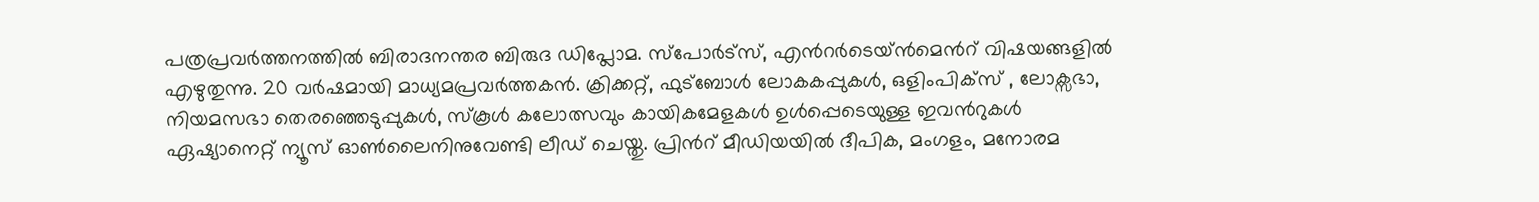പത്രപ്രവര്‍ത്തനത്തില്‍ ബിരാദനന്തര ബിരുദ ഡിപ്ലോമ. സ്പോര്‍ട്സ്, എന്‍റര്‍ടെയ്ൻമെന്‍റ് വിഷയങ്ങളില്‍ എഴുതുന്നു. 20 വര്‍ഷമായി മാധ്യമപ്രവര്‍ത്തകൻ. ക്രിക്കറ്റ്, ഫുട്ബോള്‍ ലോകകപ്പുകൾ, ഒളിംപിക്സ് , ലോക്സഭാ, നിയമസഭാ തെരഞ്ഞെടുപ്പുകള്‍, സ്കൂള്‍ കലോത്സവും കായികമേളകള്‍ ഉള്‍പ്പെടെയുള്ള ഇവന്‍റുകള്‍ ഏഷ്യാനെറ്റ് ന്യൂസ് ഓണ്‍ലൈനിനുവേണ്ടി ലീഡ് ചെയ്തു. പ്രിന്‍റ് മീഡിയയില്‍ ദീപിക, മംഗളം, മനോരമ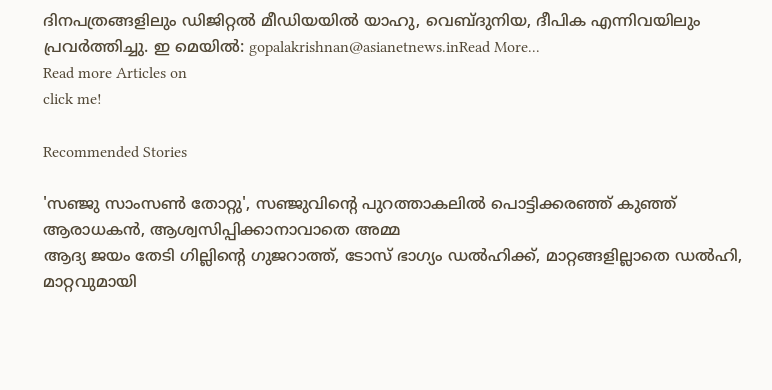ദിനപത്രങ്ങളിലും ഡിജിറ്റൽ മീഡിയയില്‍ യാഹു, വെബ്ദുനിയ, ദീപിക എന്നിവയിലും പ്രവര്‍ത്തിച്ചു. ഇ മെയില്‍: gopalakrishnan@asianetnews.inRead More...
Read more Articles on
click me!

Recommended Stories

'സഞ്ജു സാംസണ്‍ തോറ്റു', സഞ്ജുവിന്‍റെ പുറത്താകലില്‍ പൊട്ടിക്കരഞ്ഞ് കുഞ്ഞ് ആരാധകന്‍, ആശ്വസിപ്പിക്കാനാവാതെ അമ്മ
ആദ്യ ജയം തേടി ഗില്ലിന്‍റെ ഗുജറാത്ത്, ടോസ് ഭാഗ്യം ഡല്‍ഹിക്ക്, മാറ്റങ്ങളില്ലാതെ ഡല്‍ഹി, മാറ്റവുമായി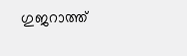ഗുജറാത്ത്